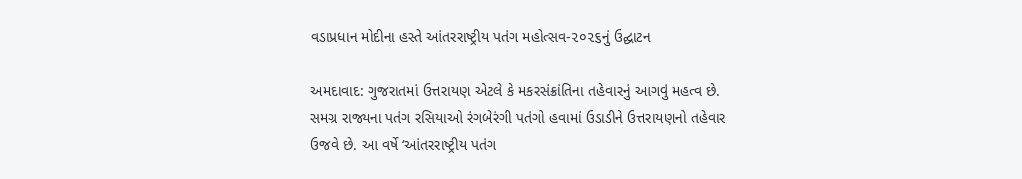વડાપ્રધાન મોદીના હસ્તે આંતરરાષ્ટ્રીય પતંગ મહોત્સવ-૨૦૨૬નું ઉદ્ઘાટન

અમદાવાદ: ગુજરાતમાં ઉત્તરાયણ એટલે કે મકરસંક્રાંતિના તહેવારનું આગવું મહત્વ છે. સમગ્ર રાજ્યના પતંગ રસિયાઓ રંગબેરંગી પતંગો હવામાં ઉડાડીને ઉત્તરાયણનો તહેવાર ઉજવે છે. આ વર્ષે ‘આંતરરાષ્ટ્રીય પતંગ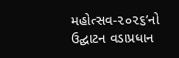મહોત્સવ-૨૦૨૬’નો ઉદ્ઘાટન વડાપ્રધાન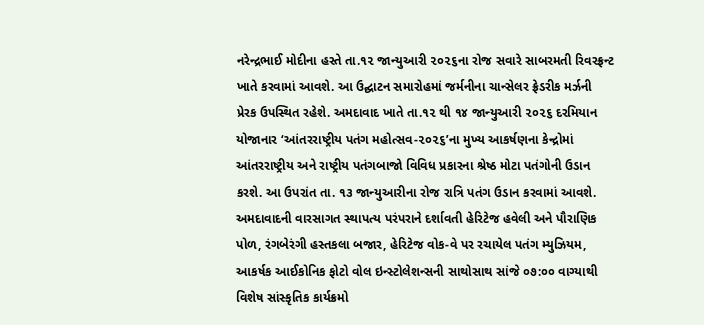નરેન્દ્રભાઈ મોદીના હસ્તે તા.૧૨ જાન્યુઆરી ૨૦૨૬ના રોજ સવારે સાબરમતી રિવરફ્રન્ટ ખાતે કરવામાં આવશે. આ ઉદ્ઘાટન સમારોહમાં જર્મનીના ચાન્સેલર ફ્રેડરીક મર્ઝની પ્રેરક ઉપસ્થિત રહેશે. અમદાવાદ ખાતે તા.૧૨ થી ૧૪ જાન્યુઆરી ૨૦૨૬ દરમિયાન યોજાનાર ‘આંતરરાષ્ટ્રીય પતંગ મહોત્સવ-૨૦૨૬’ના મુખ્ય આકર્ષણના કેન્દ્રોમાં આંતરરાષ્ટ્રીય અને રાષ્ટ્રીય પતંગબાજો વિવિધ પ્રકારના શ્રેષ્ઠ મોટા પતંગોની ઉડાન કરશે. આ ઉપરાંત તા. ૧૩ જાન્યુઆરીના રોજ રાત્રિ પતંગ ઉડાન કરવામાં આવશે. અમદાવાદની વારસાગત સ્થાપત્ય પરંપરાને દર્શાવતી હેરિટેજ હવેલી અને પૌરાણિક પોળ, રંગબેરંગી હસ્તકલા બજાર, હેરિટેજ વોક-વે પર રચાયેલ પતંગ મ્યુઝિયમ, આકર્ષક આઈકોનિક ફોટો વોલ ઇન્સ્ટોલેશન્સની સાથોસાથ સાંજે ૦૭:૦૦ વાગ્યાથી વિશેષ સાંસ્કૃતિક કાર્યક્રમો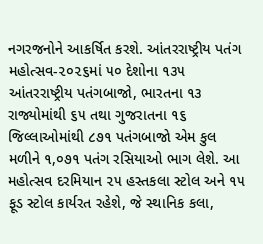નગરજનોને આકર્ષિત કરશે. આંતરરાષ્ટ્રીય પતંગ મહોત્સવ-૨૦૨૬માં ૫૦ દેશોના ૧૩૫ આંતરરાષ્ટ્રીય પતંગબાજો, ભારતના ૧૩ રાજ્યોમાંથી ૬૫ તથા ગુજરાતના ૧૬ જિલ્લાઓમાંથી ૮૭૧ પતંગબાજો એમ કુલ મળીને ૧,૦૭૧ પતંગ રસિયાઓ ભાગ લેશે. આ મહોત્સવ દરમિયાન ૨૫ હસ્તકલા સ્ટોલ અને ૧૫ ફૂડ સ્ટોલ કાર્યરત રહેશે, જે સ્થાનિક કલા,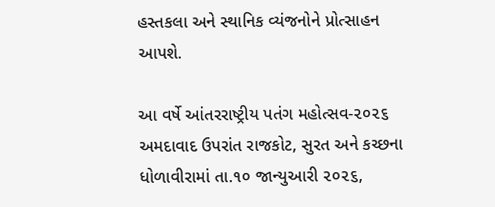હસ્તકલા અને સ્થાનિક વ્યંજનોને પ્રોત્સાહન આપશે.

આ વર્ષે આંતરરાષ્ટ્રીય પતંગ મહોત્સવ-૨૦૨૬ અમદાવાદ ઉપરાંત રાજકોટ, સુરત અને કચ્છના ધોળાવીરામાં તા.૧૦ જાન્યુઆરી ૨૦૨૬,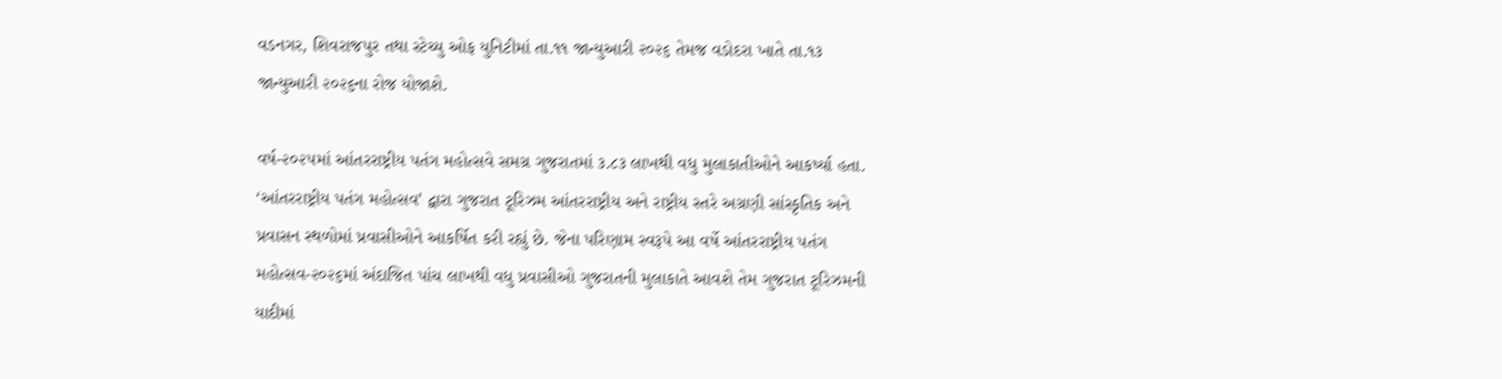વડનગર, શિવરાજપુર તથા સ્ટેચ્યુ ઓફ યુનિટીમાં તા.૧૧ જાન્યુઆરી ૨૦૨૬ તેમજ વડોદરા ખાતે તા.૧૩ જાન્યુઆરી ૨૦૨૬ના રોજ યોજાશે.

વર્ષ-૨૦૨૫માં આંતરરાષ્ટ્રીય પતંગ મહોત્સવે સમગ્ર ગુજરાતમાં ૩.૮૩ લાખથી વધુ મુલાકાતીઓને આકર્ષ્યા હતા. ‘આંતરરાષ્ટ્રીય પતંગ મહોત્સવ’ દ્વારા ગુજરાત ટૂરિઝમ આંતરરાષ્ટ્રીય અને રાષ્ટ્રીય સ્તરે અગ્રણી સાંસ્કૃતિક અને પ્રવાસન સ્થળોમાં પ્રવાસીઓને આકર્ષિત કરી રહ્યું છે. જેના પરિણામ સ્વરૂપે આ વર્ષે આંતરરાષ્ટ્રીય પતંગ મહોત્સવ-૨૦૨૬માં અંદાજિત પાંચ લાખથી વધુ પ્રવાસીઓ ગુજરાતની મુલાકાતે આવશે તેમ ગુજરાત ટૂરિઝમની યાદીમાં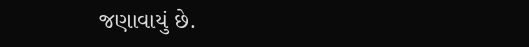જણાવાયું છે.